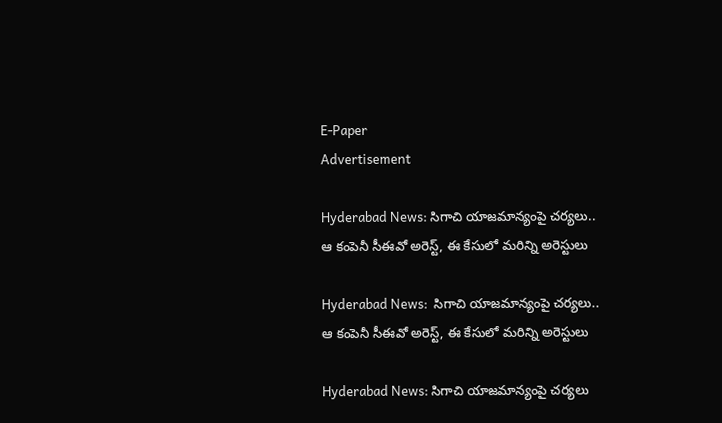E-Paper
Advertisement

Hyderabad News: సిగాచి యాజమాన్యంపై చర్యలు.. ఆ కంపెనీ సీఈవో అరెస్ట్, ఈ కేసులో మరిన్ని అరెస్టులు

Hyderabad News:  సిగాచి యాజమాన్యంపై చర్యలు.. ఆ కంపెనీ సీఈవో అరెస్ట్, ఈ కేసులో మరిన్ని అరెస్టులు

Hyderabad News: సిగాచి యాజమాన్యంపై చర్యలు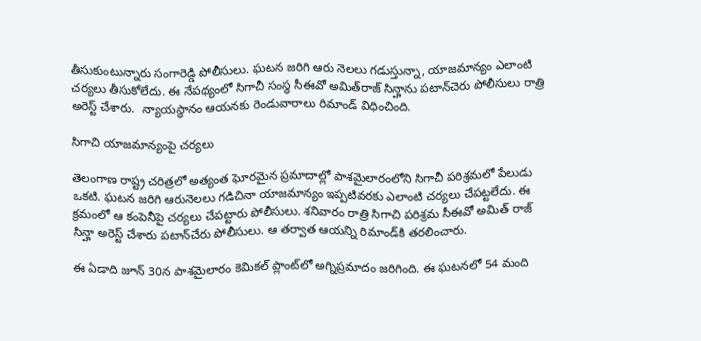తీసుకుంటున్నారు సంగారెడ్డి పోలీసులు. ఘటన జరిగి ఆరు నెలలు గడుస్తున్నా, యాజమాన్యం ఎలాంటి చర్యలు తీసుకోలేదు. ఈ నేపథ్యంలో సిగాచీ సంస్థ సీఈవో అమిత్‌రాజ్‌ సిన్హాను పటాన్‌చెరు పోలీసులు రాత్రి అరెస్ట్‌ చేశారు.  న్యాయస్థానం ఆయనకు రెండువారాలు రిమాండ్‌ విధించింది.

సిగాచి యాజమాన్యంపై చర్యలు

తెలంగాణ రాష్ట్ర చరిత్రలో అత్యంత ఘోరమైన ప్రమాదాల్లో పాశమైలారంలోని సిగాచీ పరిశ్రమలో పేలుడు ఒకటి. ఘటన జరిగి ఆరునెలలు గడిచినా యాజమాన్యం ఇప్పటివరకు ఎలాంటి చర్యలు చేపట్టలేదు. ఈ క్రమంలో ఆ కంపెనీపై చర్యలు చేపట్టారు పోలీసులు. శనివారం రాత్రి సిగాచి పరిశ్రమ సీఈవో అమిత్ రాజ్ సిన్హా అరెస్ట్ చేశారు పటాన్‌చేరు పోలీసులు. ఆ తర్వాత ఆయన్ని రిమాండ్‌కి తరలించారు.

ఈ ఏడాది జూన్ 30న పాశమైలారం కెమికల్ ప్లాంట్‌లో అగ్నిప్రమాదం జరిగింది. ఈ ఘటనలో 54 మంది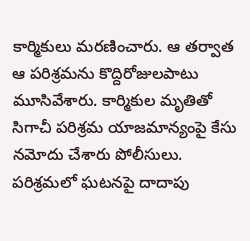కార్మికులు మరణించారు. ఆ తర్వాత ఆ పరిశ్రమను కొద్దిరోజులపాటు మూసివేశారు. కార్మికుల మృతితో సిగాచీ పరిశ్రమ యాజమాన్యంపై కేసు నమోదు చేశారు పోలీసులు. పరిశ్రమలో ఘటనపై దాదాపు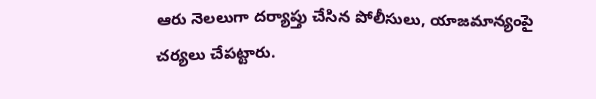ఆరు నెలలుగా దర్యాప్తు చేసిన పోలీసులు, యాజమాన్యంపై చర్యలు చేపట్టారు.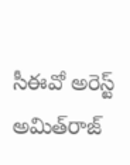సీఈవో అరెస్ట్ అమిత్‌రాజ్‌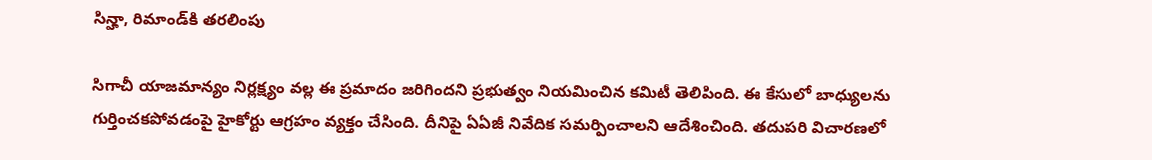సిన్హా, రిమాండ్‌కి తరలింపు

సిగాచీ యాజమాన్యం నిర్లక్ష్యం వల్ల ఈ ప్రమాదం జరిగిందని ప్రభుత్వం నియమించిన కమిటీ తెలిపింది. ఈ కేసులో బాధ్యులను గుర్తించకపోవడంపై హైకోర్టు ఆగ్రహం వ్యక్తం చేసింది. దీనిపై ఏఏజీ నివేదిక సమర్పించాలని ఆదేశించింది. తదుపరి విచారణలో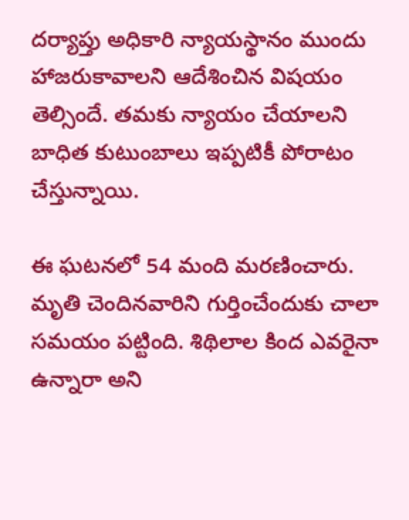దర్యాప్తు అధికారి న్యాయస్థానం ముందు హాజరుకావాలని ఆదేశించిన విషయం తెల్సిందే. తమకు న్యాయం చేయాలని బాధిత కుటుంబాలు ఇప్పటికీ పోరాటం చేస్తున్నాయి.

ఈ ఘటనలో 54 మంది మరణించారు. మృతి చెందినవారిని గుర్తించేందుకు చాలా సమయం పట్టింది. శిథిలాల కింద ఎవరైనా ఉన్నారా అని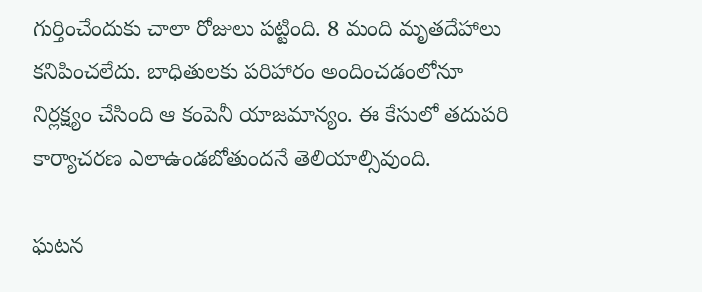గుర్తించేందుకు చాలా రోజులు పట్టింది. 8 మంది మృతదేహాలు కనిపించలేదు. బాధితులకు పరిహారం అందించడంలోనూ నిర్లక్ష్యం చేసింది ఆ కంపెనీ యాజమాన్యం. ఈ కేసులో తదుపరి కార్యాచరణ ఎలాఉండబోతుందనే తెలియాల్సివుంది.

ఘటన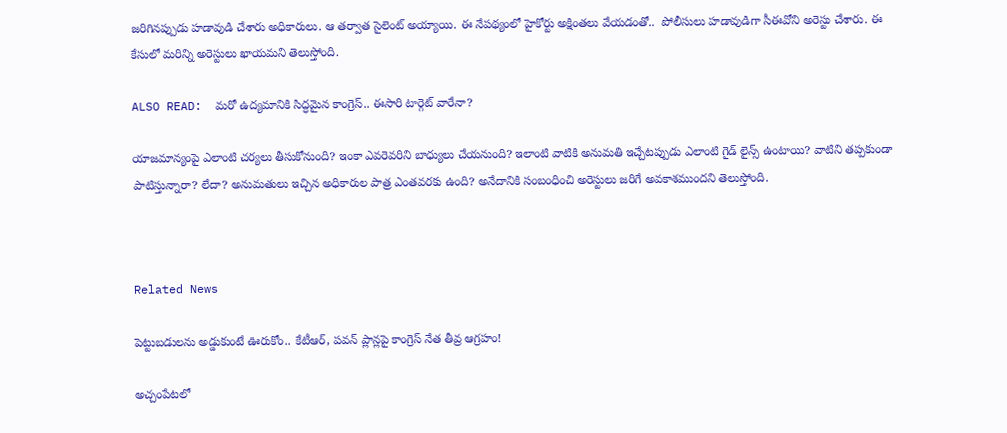జరిగినప్పుడు హడావుడి చేశారు అధికారులు. ఆ తర్వాత సైలెంట్ అయ్యాయి. ఈ నేపథ్యంలో హైకోర్టు అక్షింతలు వేయడంతో..  పోలీసులు హడావుడిగా సీఈవోని అరెస్టు చేశారు. ఈ కేసులో మరిన్ని అరెస్టులు ఖాయమని తెలుస్తోంది.

ALSO READ:  మరో ఉద్యమానికి సిద్ధమైన కాంగ్రెస్.. ఈసారి టార్గెట్ వారేనా?

యాజమాన్యంపై ఎలాంటి చర్యలు తీసుకోనుంది? ఇంకా ఎవరెవరిని బాధ్యులు చేయనుంది? ఇలాంటి వాటికి అనుమతి ఇచ్చేటప్పుడు ఎలాంటి గైడ్ లైన్స్ ఉంటాయి? వాటిని తప్పకుండా పాటిస్తున్నారా? లేదా? అనుమతులు ఇచ్చిన అధికారుల పాత్ర ఎంతవరకు ఉంది? అనేదానికి సంబంధించి అరెస్టులు జరిగే అవకాశముందని తెలుస్తోంది.



Related News

పెట్టుబడులను అడ్డుకుంటే ఊరుకోం.. కేటీఆర్, పవన్ ప్లాన్లపై కాంగ్రెస్ నేత తీవ్ర ఆగ్రహం!

అచ్చంపేటలో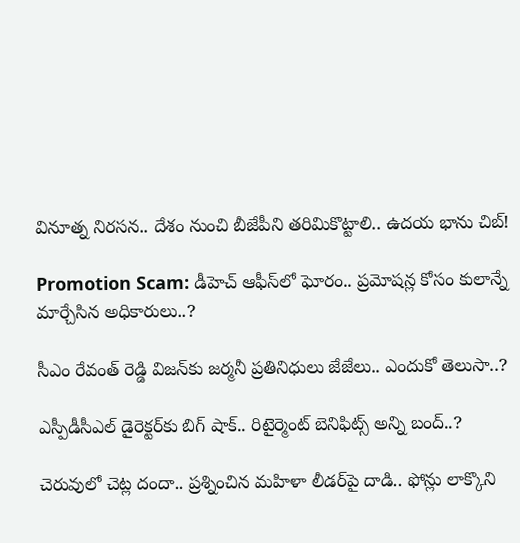వినూత్న నిరసన.. దేశం నుంచి బీజేపీని తరిమికొట్టాలి.. ఉదయ భాను చిబ్!

Promotion Scam: డీహెచ్ ఆఫీస్‌లో ఘోరం.. ప్రమోషన్ల కోసం కులాన్నే మార్చేసిన అధికారులు..?

సీఎం రేవంత్ రెడ్డి విజన్‌కు జర్మనీ ప్రతినిధులు జేజేలు.. ఎందుకో తెలుసా..?

ఎస్పీడీసీఎల్ డైరెక్టర్‌కు బిగ్ షాక్.. రిటైర్మెంట్ బెనిఫిట్స్ అన్ని బంద్..?

చెరువులో చెట్ల దందా.. ప్రశ్నించిన మహిళా లీడర్‌పై దాడి.. ఫోన్లు లాక్కొని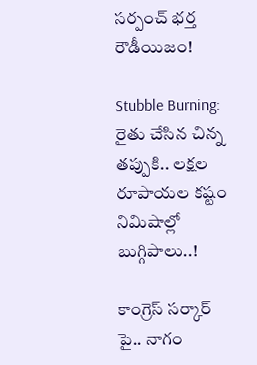సర్పంచ్ భర్త రౌడీయిజం!

Stubble Burning: రైతు చేసిన చిన్న తప్పుకి.. లక్షల రూపాయల కష్టం నిమిషాల్లో బుగ్గిపాలు..!

కాంగ్రెస్ సర్కార్‌ పై.. నాగం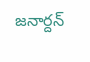జనార్దన్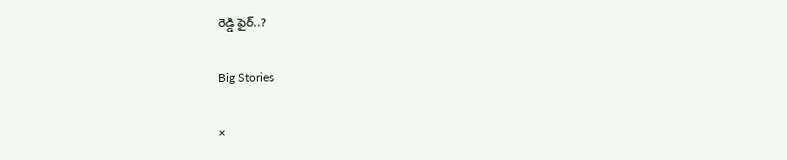రెడ్డి ఫైర్..?

Big Stories

×